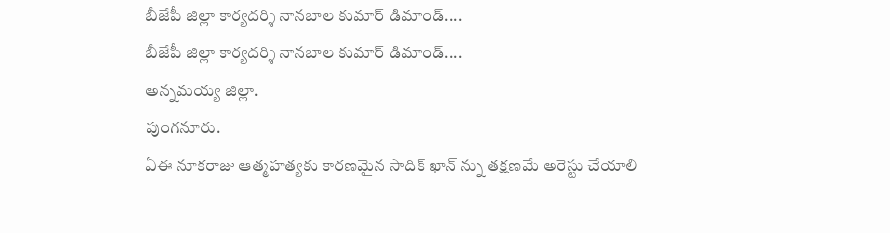బీజేపీ జిల్లా కార్యదర్శి నానబాల కుమార్ డిమాండ్....
బీజేపీ జిల్లా కార్యదర్శి నానబాల కుమార్ డిమాండ్....
అన్నమయ్య జిల్లా.
పుంగనూరు.
ఏఈ నూకరాజు ఆత్మహత్యకు కారణమైన సాదిక్ ఖాన్ న్ను తక్షణమే అరెస్టు చేయాలి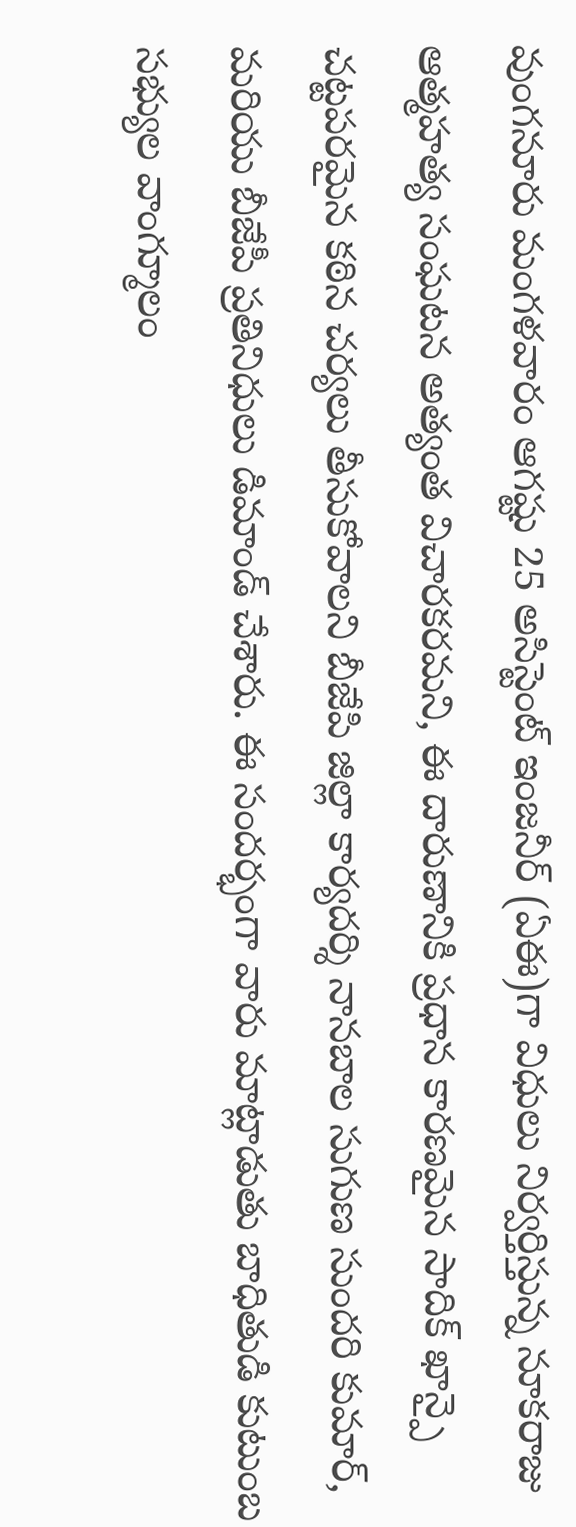వుంగనూరు మంగళవారం ఆగష్టు 25 అసిస్టెంట్ ఇంజనీర్ (ఏఈ)గా విధులు నిర్వర్తిస్తున్న నూకరాజు ఆత్మహత్య సంఘటన అత్యంత విచారకరమని, ఈ దారుణానికి ప్రధాన కారణమైన సాదిక్ ఖాన్పై చట్టపరమైన కఠిన చర్యలు తీసుకోవాలని బీజేపి జిల్లా కార్యదర్శి నానబాల సుగుణ సుందరి కుమార్, మరియు బీజేపీ ప్రతినిధులు డిమాండ్ చేశారు. ఈ సందర్భంగా వారు మాట్లాడుతు బాధితుడి కుటుంబ సభ్యుల వాంగ్మూలం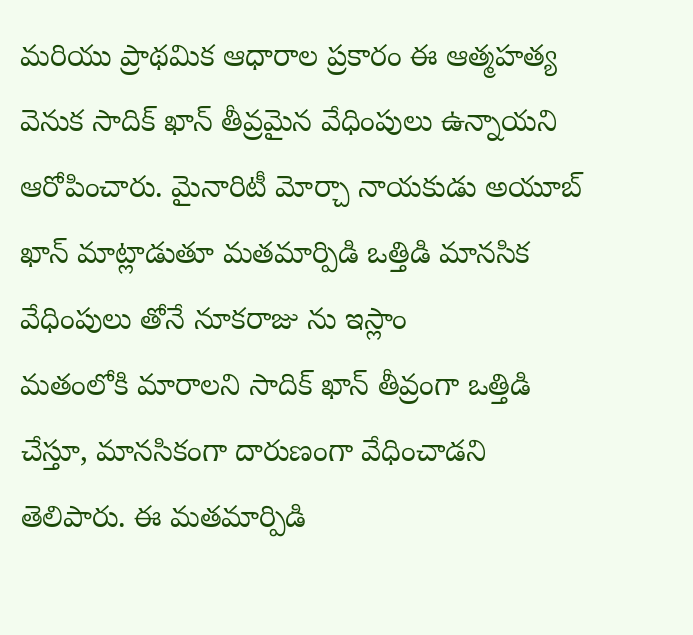మరియు ప్రాథమిక ఆధారాల ప్రకారం ఈ ఆత్మహత్య వెనుక సాదిక్ ఖాన్ తీవ్రమైన వేధింపులు ఉన్నాయని ఆరోపించారు. మైనారిటీ మోర్చా నాయకుడు అయూబ్ ఖాన్ మాట్లాడుతూ మతమార్పిడి ఒత్తిడి మానసిక వేధింపులు తోనే నూకరాజు ను ఇస్లాం
మతంలోకి మారాలని సాదిక్ ఖాన్ తీవ్రంగా ఒత్తిడి చేస్తూ, మానసికంగా దారుణంగా వేధించాడని తెలిపారు. ఈ మతమార్పిడి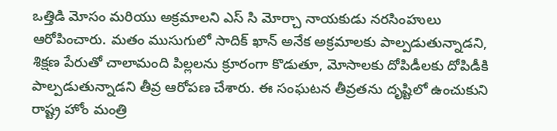ఒత్తిడి మోసం మరియు అక్రమాలని ఎస్ సి మోర్చా నాయకుడు నరసింహులు ఆరోపించారు. మతం ముసుగులో సాదిక్ ఖాన్ అనేక అక్రమాలకు పాల్పడుతున్నాడని, శిక్షణ పేరుతో చాలామంది పిల్లలను క్రూరంగా కొడుతూ, మోసాలకు దోపిడీలకు దోపిడీకి పాల్పడుతున్నాడని తీవ్ర ఆరోపణ చేశారు. ఈ సంఘటన తీవ్రతను దృష్టిలో ఉంచుకుని రాష్ట్ర హోం మంత్రి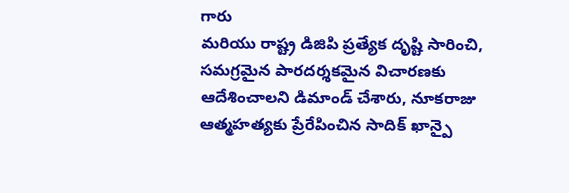గారు
మరియు రాష్ట్ర డిజిపి ప్రత్యేక దృష్టి సారించి, సమగ్రమైన పారదర్శకమైన విచారణకు ఆదేశించాలని డిమాండ్ చేశారు, నూకరాజు ఆత్మహత్యకు ప్రేరేపించిన సాదిక్ ఖాన్పై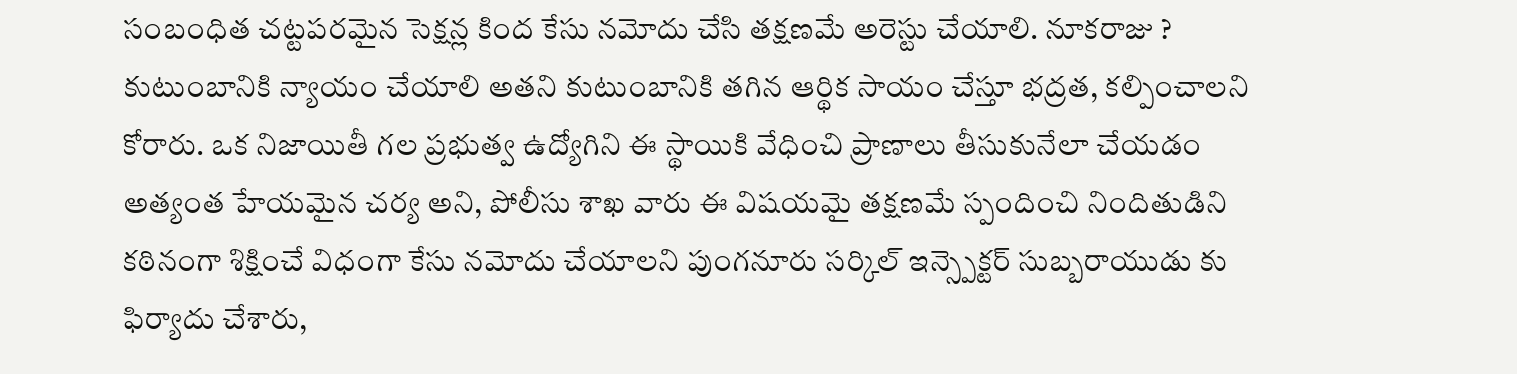సంబంధిత చట్టపరమైన సెక్షన్ల కింద కేసు నమోదు చేసి తక్షణమే అరెస్టు చేయాలి. నూకరాజు ? కుటుంబానికి న్యాయం చేయాలి అతని కుటుంబానికి తగిన ఆర్థిక సాయం చేస్తూ భద్రత, కల్పించాలని కోరారు. ఒక నిజాయితీ గల ప్రభుత్వ ఉద్యోగిని ఈ స్థాయికి వేధించి ప్రాణాలు తీసుకునేలా చేయడం అత్యంత హేయమైన చర్య అని, పోలీసు శాఖ వారు ఈ విషయమై తక్షణమే స్పందించి నిందితుడిని కఠినంగా శిక్షించే విధంగా కేసు నమోదు చేయాలని పుంగనూరు సర్కిల్ ఇన్స్పెక్టర్ సుబ్బరాయుడు కు ఫిర్యాదు చేశారు,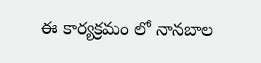ఈ కార్యక్రమం లో నానబాల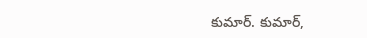కుమార్. కుమార్,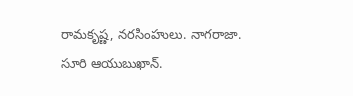రామకృష్ణ, నరసింహులు. నాగరాజా. సూరి ఆయుబుఖాన్.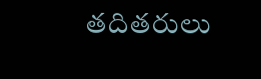తదితరులు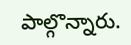పాల్గొన్నారు.